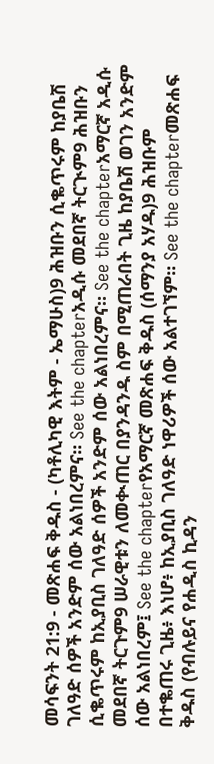መሳፍንት 21:9 - መጽሐፍ ቅዱስ - (ካቶሊካዊ እትም - ኤማሁስ)9 ሕዝቡን ሲቈጥሩም ከያቤሽ ገለዓድ ሰዎች አንድም ሰው አልነበረምና። See the chapterአዲሱ መደበኛ ትርጒም9 ሕዝቡን ሲቈጥሩም ከኢያቢስ ገለዓድ ሰዎች አንድም ሰው አልነበረምና። See the chapterአማርኛ አዲሱ መደበኛ ትርጉም9 ሠራዊቱን ለመቊጠር በያንዳንዱ ስም በሚጠራበት ጊዜ ከያቤሽ ወገን አንድም ሰው አልነበረም፤ See the chapterየአማርኛ መጽሐፍ ቅዱስ (ሰማንያ አሃዱ)9 ሕዝቡም በተቈጠሩ ጊዜ፥ እነሆ፥ ከኢያቢስ ገለዓድ ነዋሪዎች ሰው አልተገኘም። See the chapterመጽሐፍ ቅዱስ (የብሉይና የሐዲስ ኪዳን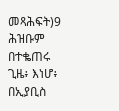መጻሕፍት)9 ሕዝቡም በተቈጠሩ ጊዜ፥ እነሆ፥ በኢያቢስ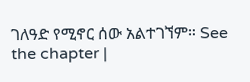ገለዓድ የሚኖር ሰው አልተገኘም። See the chapter |